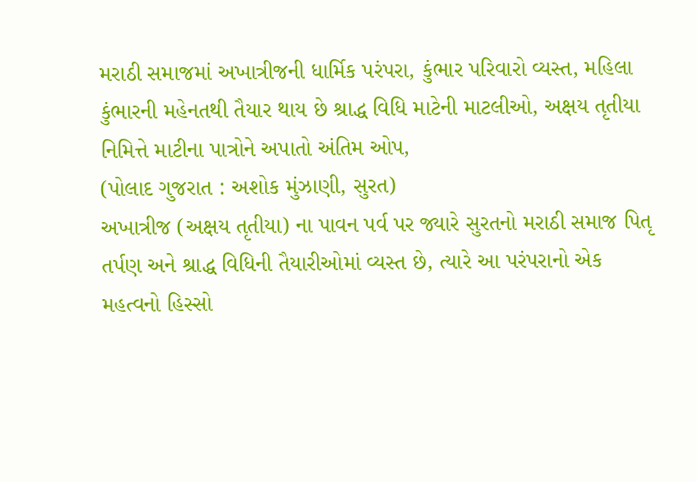મરાઠી સમાજમાં અખાત્રીજની ધાર્મિક પરંપરા, કુંભાર પરિવારો વ્યસ્ત, મહિલા કુંભારની મહેનતથી તૈયાર થાય છે શ્રાદ્ધ વિધિ માટેની માટલીઓ, અક્ષય તૃતીયા નિમિત્તે માટીના પાત્રોને અપાતો અંતિમ ઓપ,
(પોલાદ ગુજરાત : અશોક મુંઝાણી, સુરત)
અખાત્રીજ (અક્ષય તૃતીયા) ના પાવન પર્વ પર જ્યારે સુરતનો મરાઠી સમાજ પિતૃ તર્પણ અને શ્રાદ્ધ વિધિની તૈયારીઓમાં વ્યસ્ત છે, ત્યારે આ પરંપરાનો એક મહત્વનો હિસ્સો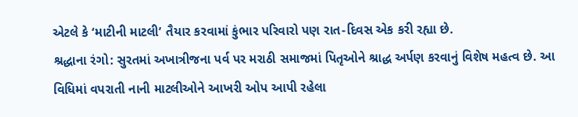એટલે કે ‘માટીની માટલી’ તૈયાર કરવામાં કુંભાર પરિવારો પણ રાત-દિવસ એક કરી રહ્યા છે.
શ્રદ્ધાના રંગો: સુરતમાં અખાત્રીજના પર્વ પર મરાઠી સમાજમાં પિતૃઓને શ્રાદ્ધ અર્પણ કરવાનું વિશેષ મહત્વ છે. આ વિધિમાં વપરાતી નાની માટલીઓને આખરી ઓપ આપી રહેલા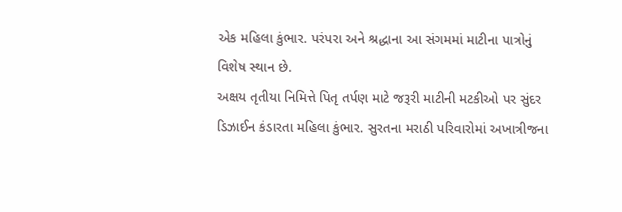એક મહિલા કુંભાર. પરંપરા અને શ્રદ્ધાના આ સંગમમાં માટીના પાત્રોનું વિશેષ સ્થાન છે.
અક્ષય તૃતીયા નિમિત્તે પિતૃ તર્પણ માટે જરૂરી માટીની મટકીઓ પર સુંદર ડિઝાઈન કંડારતા મહિલા કુંભાર. સુરતના મરાઠી પરિવારોમાં અખાત્રીજના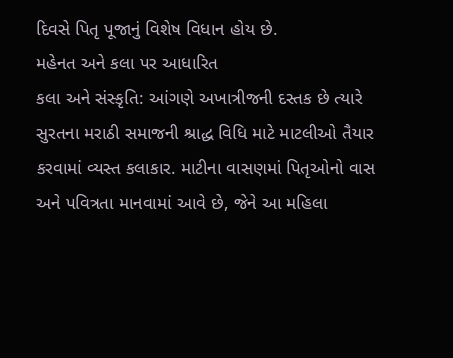દિવસે પિતૃ પૂજાનું વિશેષ વિધાન હોય છે.
મહેનત અને કલા પર આધારિત
કલા અને સંસ્કૃતિ: આંગણે અખાત્રીજની દસ્તક છે ત્યારે સુરતના મરાઠી સમાજની શ્રાદ્ધ વિધિ માટે માટલીઓ તૈયાર કરવામાં વ્યસ્ત કલાકાર. માટીના વાસણમાં પિતૃઓનો વાસ અને પવિત્રતા માનવામાં આવે છે, જેને આ મહિલા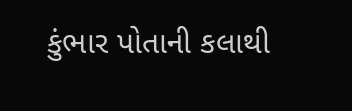કુંભાર પોતાની કલાથી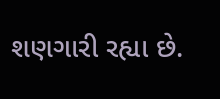શણગારી રહ્યા છે.